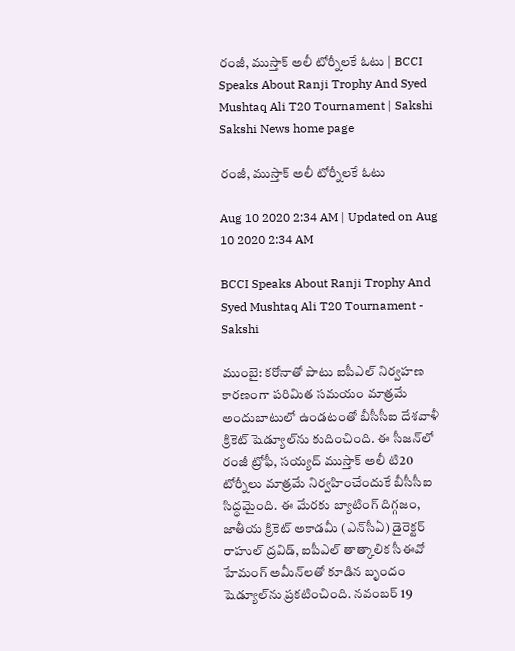రంజీ, ముస్తాక్‌ అలీ టోర్నీలకే ఓటు | BCCI Speaks About Ranji Trophy And Syed Mushtaq Ali T20 Tournament | Sakshi
Sakshi News home page

రంజీ, ముస్తాక్‌ అలీ టోర్నీలకే ఓటు

Aug 10 2020 2:34 AM | Updated on Aug 10 2020 2:34 AM

BCCI Speaks About Ranji Trophy And Syed Mushtaq Ali T20 Tournament - Sakshi

ముంబై: కరోనాతో పాటు ఐపీఎల్‌ నిర్వహణ కారణంగా పరిమిత సమయం మాత్రమే అందుబాటులో ఉండటంతో బీసీసీఐ దేశవాళీ క్రికెట్‌ షెడ్యూల్‌ను కుదించింది. ఈ సీజన్‌లో రంజీ ట్రోఫీ, సయ్యద్‌ ముస్తాక్‌ అలీ టి20 టోర్నీలు మాత్రమే నిర్వహించేందుకే బీసీసీఐ సిద్ధమైంది. ఈ మేరకు బ్యాటింగ్‌ దిగ్గజం, జాతీయ క్రికెట్‌ అకాడమీ (ఎన్‌సీఏ) డైరెక్టర్‌ రాహుల్‌ ద్రవిడ్, ఐపీఎల్‌ తాత్కాలిక సీఈవో హేమంగ్‌ అమీన్‌లతో కూడిన బృందం షెడ్యూల్‌ను ప్రకటించింది. నవంబర్‌ 19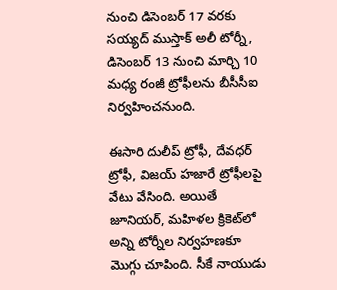నుంచి డిసెంబర్‌ 17 వరకు సయ్యద్‌ ముస్తాక్‌ అలీ టోర్నీ, డిసెంబర్‌ 13 నుంచి మార్చి 10 మధ్య రంజీ ట్రోఫీలను బీసీసీఐ నిర్వహించనుంది.

ఈసారి దులీప్‌ ట్రోఫీ, దేవధర్‌ ట్రోఫీ, విజయ్‌ హజారే ట్రోఫీలపై వేటు వేసింది. అయితే జూనియర్, మహిళల క్రికెట్‌లో అన్ని టోర్నీల నిర్వహణకూ మొగ్గు చూపింది. సీకే నాయుడు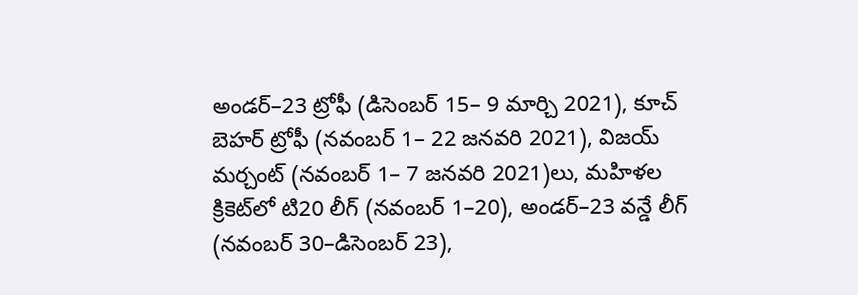అండర్‌–23 ట్రోఫీ (డిసెంబర్‌ 15– 9 మార్చి 2021), కూచ్‌ బెహర్‌ ట్రోఫీ (నవంబర్‌ 1– 22 జనవరి 2021), విజయ్‌ మర్చంట్‌ (నవంబర్‌ 1– 7 జనవరి 2021)లు, మహిళల క్రికెట్‌లో టి20 లీగ్‌ (నవంబర్‌ 1–20), అండర్‌–23 వన్డే లీగ్‌ (నవంబర్‌ 30–డిసెంబర్‌ 23),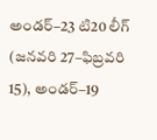అండర్‌–23 టి20 లీగ్‌ (జనవరి 27–ఫిబ్రవరి 15), అండర్‌–19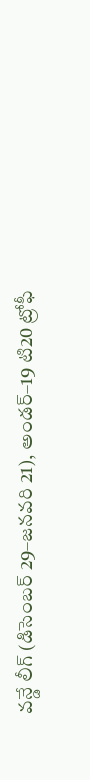వన్డే లీగ్‌ (డిసెంబర్‌ 29–జనవరి 21), అండర్‌–19 టి20 ట్రోఫీ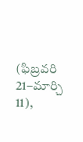(ఫిబ్రవరి 21–మార్చి 11),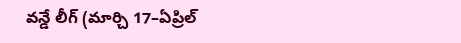వన్డే లీగ్‌ (మార్చి 17–ఏప్రిల్‌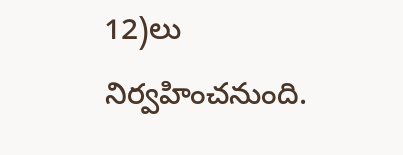12)లు నిర్వహించనుంది.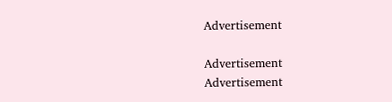Advertisement

Advertisement
Advertisement